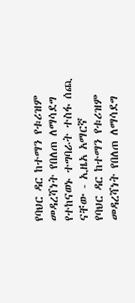የባህር ዳር ከተማን የቱሪዝም መዳረሻነት የበለጠ ለማሳደግ የተከናወኑ ተግባራት ተስፋ ሰጪ ናቸው - ኢዜአ አማርኛ
የባህር ዳር ከተማን የቱሪዝም መዳረሻነት የበለጠ ለማሳደግ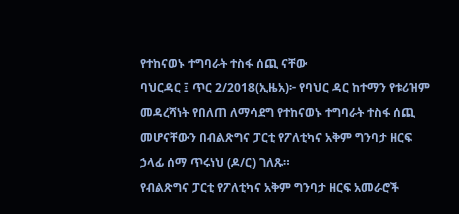የተከናወኑ ተግባራት ተስፋ ሰጪ ናቸው
ባህርዳር ፤ ጥር 2/2018(ኢዜአ)፦ የባህር ዳር ከተማን የቱሪዝም መዳረሻነት የበለጠ ለማሳደግ የተከናወኑ ተግባራት ተስፋ ሰጪ መሆናቸውን በብልጽግና ፓርቲ የፖለቲካና አቅም ግንባታ ዘርፍ ኃላፊ ሰማ ጥሩነህ (ዶ/ር) ገለጹ።
የብልጽግና ፓርቲ የፖለቲካና አቅም ግንባታ ዘርፍ አመራሮች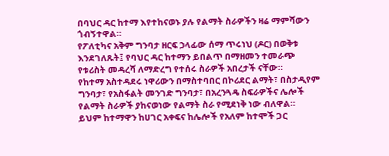በባህር ዳር ከተማ እየተከናወኑ ያሉ የልማት ስራዎችን ዛሬ ማምሻውን ጎብኝተዋል።
የፖለቲካና አቅም ግንባታ ዘርፍ ኃላፊው ሰማ ጥሩነህ (ዶር) በወቅቱ እንደገለጹት፤ የባህር ዳር ከተማን ይበልጥ በማዘመን ተመራጭ የቱሪስት መዳረሻ ለማድረግ የተሰሩ ስራዎች አበረታች ናቸው።
የከተማ አስተዳደሩ ነዋሪውን በማስተባበር በኮሪደር ልማት፣ በስታዲየም ግንባታ፣ የአስፋልት መንገድ ግንባታ፣ በአረንጓዴ ስፍራዎችና ሌሎች የልማት ስራዎች ያከናወነው የልማት ስራ የሚደነቅ ነው ብለዋል።
ይህም ከተማዋን ከሀገር አቀፍና ከሌሎች የአለም ከተሞች ጋር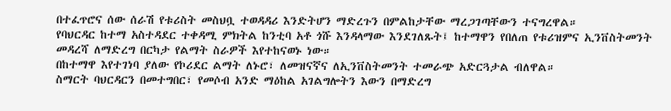በተፈጥሮና ሰው ሰራሽ የቱሪስት መስህቧ ተወዳዳሪ እንድትሆን ማድረጉን በምልከታቸው ማረጋገጣቸውን ተናግረዋል።
የባህርዳር ከተማ አስተዳደር ተቀዳሚ ምክትል ከንቲባ አቶ ጎሹ እንዳላማው እንደገለጹት፤ ከተማዋን የበለጠ የቱሪዝምና ኢንቨስትመንት መዳረሻ ለማድረግ በርካታ የልማት ስራዎች እየተከናወኑ ነው።
በከተማዋ እየተገነባ ያለው የኮሪደር ልማት ለኑሮ፣ ለመዝናኛና ለኢንቨስትመንት ተመራጭ አድርጓታል ብለዋል።
ስማርት ባህርዳርን በመተግበር፣ የመሶብ አንድ ማዕከል አገልግሎትን እውን በማድረግ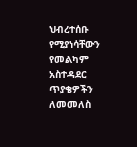ህብረተሰቡ የሚያነሳቸውን የመልካም አስተዳደር ጥያቄዎችን ለመመለስ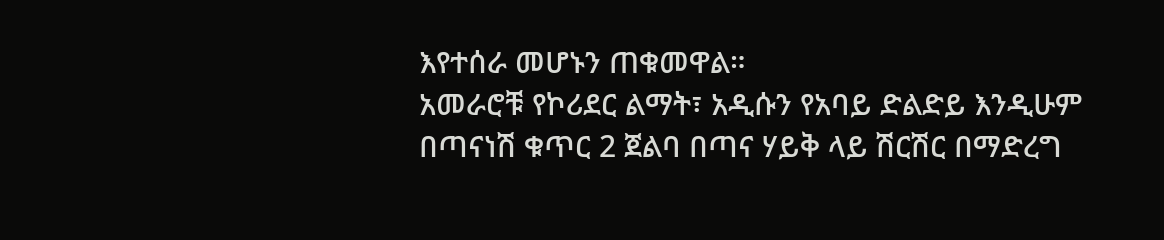እየተሰራ መሆኑን ጠቁመዋል።
አመራሮቹ የኮሪደር ልማት፣ አዲሱን የአባይ ድልድይ እንዲሁም በጣናነሽ ቁጥር 2 ጀልባ በጣና ሃይቅ ላይ ሽርሽር በማድረግ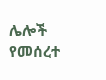ሌሎች የመሰረተ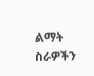ልማት ስራዎችን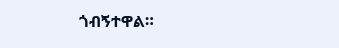ጎብኝተዋል።